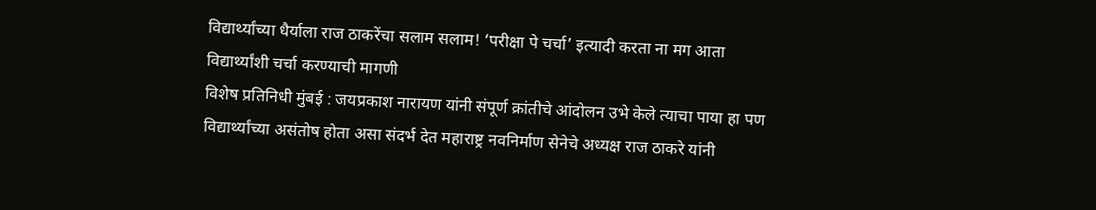विद्यार्थ्यांच्या धैर्याला राज ठाकरेंचा सलाम सलाम! ‘परीक्षा पे चर्चा’ इत्यादी करता ना मग आता विद्यार्थ्यांशी चर्चा करण्याची मागणी
विशेष प्रतिनिधी मुंबई : जयप्रकाश नारायण यांनी संपूर्ण क्रांतीचे आंदोलन उभे केले त्याचा पाया हा पण विद्यार्थ्यांच्या असंतोष होता असा संदर्भ देत महाराष्ट्र नवनिर्माण सेनेचे अध्यक्ष राज ठाकरे यांनी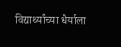विद्यार्थ्यांच्या धैर्याला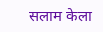सलाम केला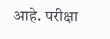आहे. परीक्षा